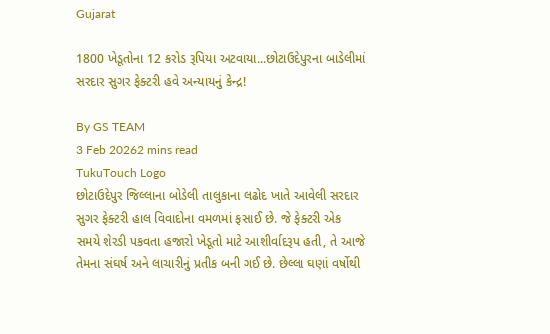Gujarat

1800 ખેડૂતોના 12 કરોડ રૂપિયા અટવાયા...છોટાઉદેપુરના બાડેલીમાં સરદાર સુગર ફેક્ટરી હવે અન્યાયનું કેન્દ્ર!

By GS TEAM
3 Feb 20262 mins read
TukuTouch Logo
છોટાઉદેપુર જિલ્લાના બોડેલી તાલુકાના લઢોદ ખાતે આવેલી સરદાર સુગર ફેક્ટરી હાલ વિવાદોના વમળમાં ફસાઈ છે. જે ફેક્ટરી એક સમયે શેરડી પકવતા હજારો ખેડૂતો માટે આશીર્વાદરૂપ હતી, તે આજે તેમના સંઘર્ષ અને લાચારીનું પ્રતીક બની ગઈ છે. છેલ્લા ઘણાં વર્ષોથી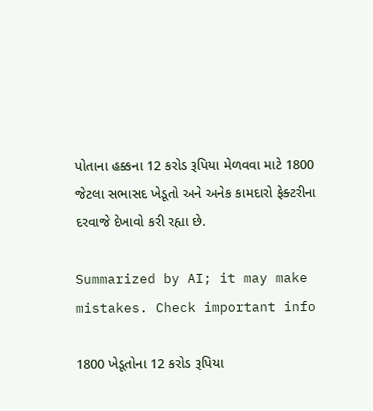પોતાના હક્કના 12 કરોડ રૂપિયા મેળવવા માટે 1800 જેટલા સભાસદ ખેડૂતો અને અનેક કામદારો ફેક્ટરીના દરવાજે દેખાવો કરી રહ્યા છે.

Summarized by AI; it may make mistakes. Check important info

1800 ખેડૂતોના 12 કરોડ રૂપિયા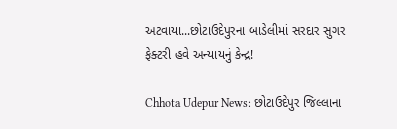અટવાયા...છોટાઉદેપુરના બાડેલીમાં સરદાર સુગર ફેક્ટરી હવે અન્યાયનું કેન્દ્ર!

Chhota Udepur News: છોટાઉદેપુર જિલ્લાના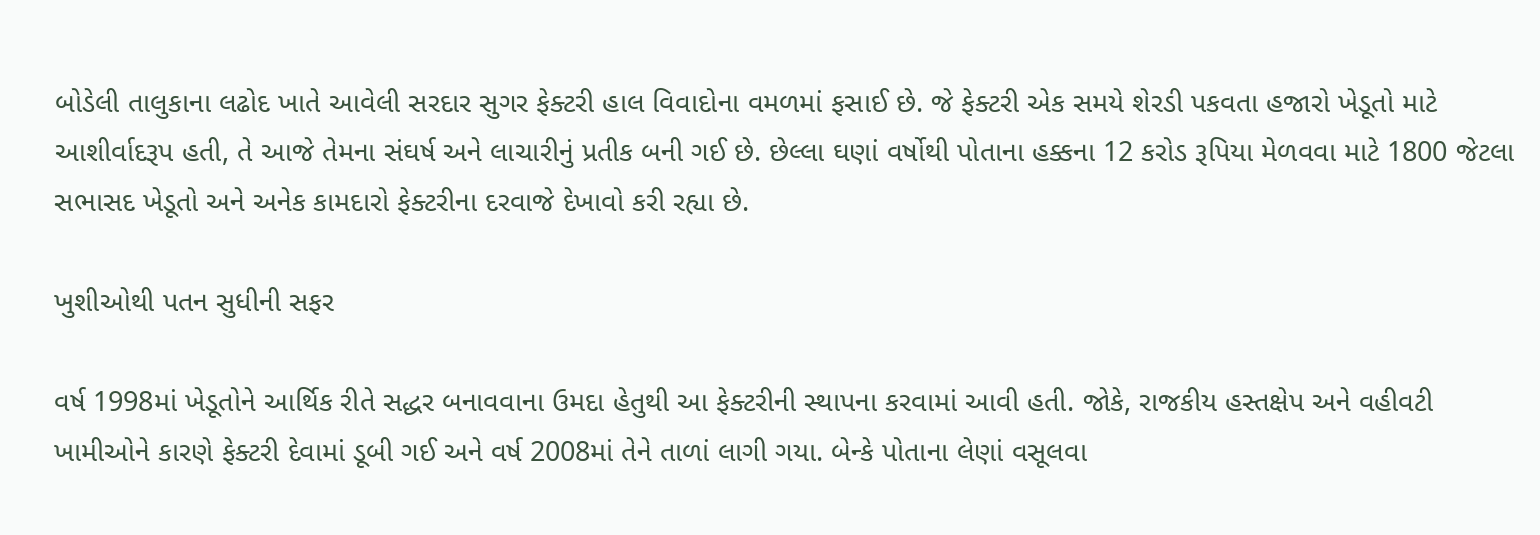બોડેલી તાલુકાના લઢોદ ખાતે આવેલી સરદાર સુગર ફેક્ટરી હાલ વિવાદોના વમળમાં ફસાઈ છે. જે ફેક્ટરી એક સમયે શેરડી પકવતા હજારો ખેડૂતો માટે આશીર્વાદરૂપ હતી, તે આજે તેમના સંઘર્ષ અને લાચારીનું પ્રતીક બની ગઈ છે. છેલ્લા ઘણાં વર્ષોથી પોતાના હક્કના 12 કરોડ રૂપિયા મેળવવા માટે 1800 જેટલા સભાસદ ખેડૂતો અને અનેક કામદારો ફેક્ટરીના દરવાજે દેખાવો કરી રહ્યા છે.

ખુશીઓથી પતન સુધીની સફર

વર્ષ 1998માં ખેડૂતોને આર્થિક રીતે સદ્ધર બનાવવાના ઉમદા હેતુથી આ ફેક્ટરીની સ્થાપના કરવામાં આવી હતી. જોકે, રાજકીય હસ્તક્ષેપ અને વહીવટી ખામીઓને કારણે ફેક્ટરી દેવામાં ડૂબી ગઈ અને વર્ષ 2008માં તેને તાળાં લાગી ગયા. બેન્કે પોતાના લેણાં વસૂલવા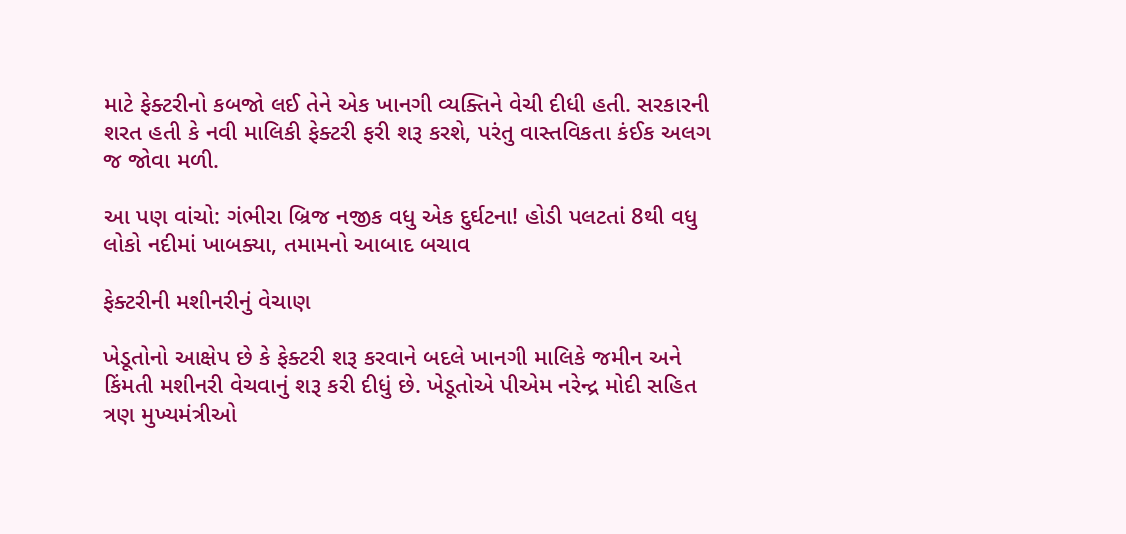માટે ફેક્ટરીનો કબજો લઈ તેને એક ખાનગી વ્યક્તિને વેચી દીધી હતી. સરકારની શરત હતી કે નવી માલિકી ફેક્ટરી ફરી શરૂ કરશે, પરંતુ વાસ્તવિકતા કંઈક અલગ જ જોવા મળી.

આ પણ વાંચો: ગંભીરા બ્રિજ નજીક વધુ એક દુર્ઘટના! હોડી પલટતાં 8થી વધુ લોકો નદીમાં ખાબક્યા, તમામનો આબાદ બચાવ

ફેક્ટરીની મશીનરીનું વેચાણ

ખેડૂતોનો આક્ષેપ છે કે ફેક્ટરી શરૂ કરવાને બદલે ખાનગી માલિકે જમીન અને કિંમતી મશીનરી વેચવાનું શરૂ કરી દીધું છે. ખેડૂતોએ પીએમ નરેન્દ્ર મોદી સહિત ત્રણ મુખ્યમંત્રીઓ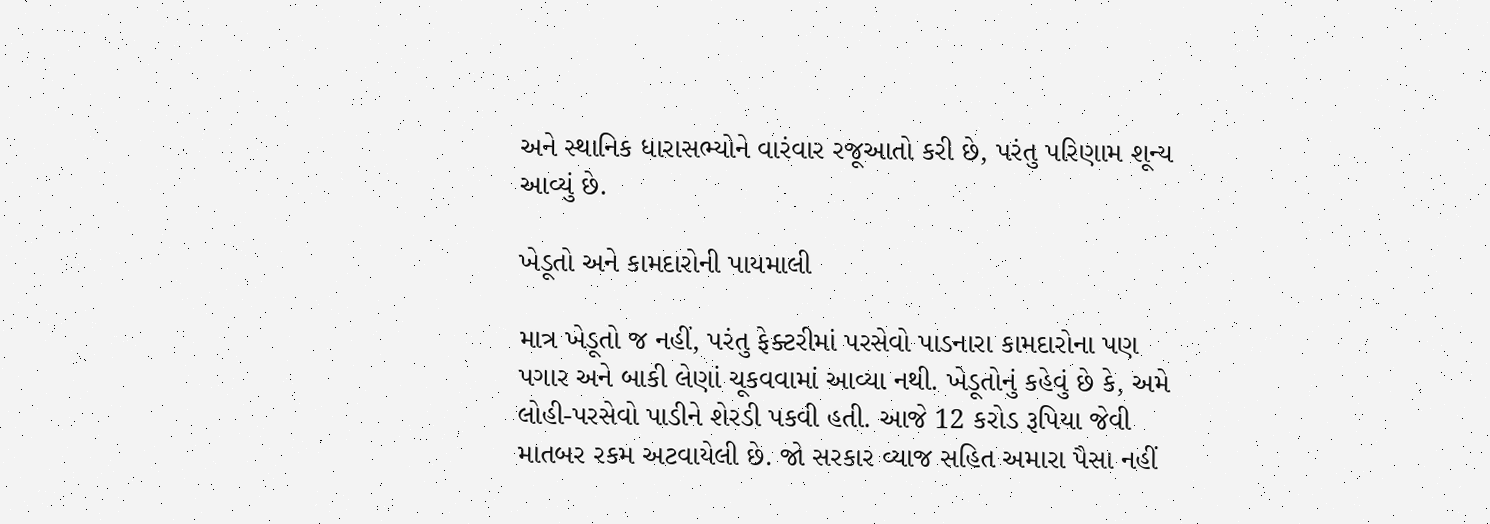અને સ્થાનિક ધારાસભ્યોને વારંવાર રજૂઆતો કરી છે, પરંતુ પરિણામ શૂન્ય આવ્યું છે.

ખેડૂતો અને કામદારોની પાયમાલી

માત્ર ખેડૂતો જ નહીં, પરંતુ ફેક્ટરીમાં પરસેવો પાડનારા કામદારોના પણ પગાર અને બાકી લેણાં ચૂકવવામાં આવ્યા નથી. ખેડૂતોનું કહેવું છે કે, અમે લોહી-પરસેવો પાડીને શેરડી પકવી હતી. આજે 12 કરોડ રૂપિયા જેવી માતબર રકમ અટવાયેલી છે. જો સરકાર વ્યાજ સહિત અમારા પૈસા નહીં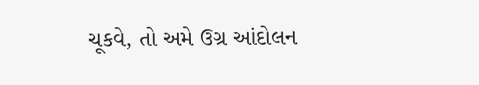ચૂકવે, તો અમે ઉગ્ર આંદોલન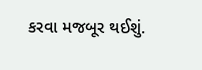કરવા મજબૂર થઈશું.